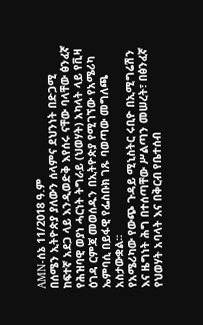AMN-ሰኔ 11/2018 ዓ.ም
በሰሜን ኢትዮጵያ ያለውን ሰላምና ደህንነት በድጋሚ ከፍተኛ አደጋ ላይ እንዲወድቅ እየሰሩ ናቸው ባላቸው ፅንፈኛ የሕዝባዊ ወያነ ሓርነት ትግራይ (ህወሃት) አካላት ላይ የቪዛ ዕገዳ ርምጃ መወሰዱን በኢትዮጵያ የሚገኘው የአሜሪካ ኤምባሲ በይፋዊ የፌስቡክ ገጹ ባወጣው መግለጫ አስታውቋል።
የአሜሪካው የውጭ ጉዳይ ሚኒስትር ሩቢዮ በኢሚግሬሽን እና ዜግነት ሕግ በተሰጣቸው ሥልጣን መሠረት፣ በፅንፈኛ የህወሃት አባላት እና በቅርብ የቤተሰብ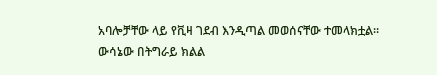አባሎቻቸው ላይ የቪዛ ገደብ እንዲጣል መወሰናቸው ተመላክቷል። ውሳኔው በትግራይ ክልል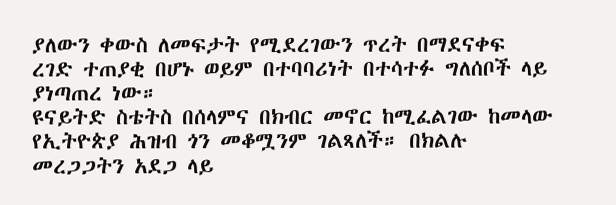ያለውን ቀውስ ለመፍታት የሚደረገውን ጥረት በማደናቀፍ ረገድ ተጠያቂ በሆኑ ወይም በተባባሪነት በተሳተፉ ግለሰቦች ላይ ያነጣጠረ ነው።
ዩናይትድ ስቴትስ በሰላምና በክብር መኖር ከሚፈልገው ከመላው የኢትዮጵያ ሕዝብ ጎን መቆሟንም ገልጻለች። በክልሉ መረጋጋትን አደጋ ላይ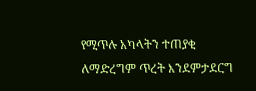የሚጥሉ አካላትን ተጠያቂ ለማድረግም ጥረት እንደምታደርግ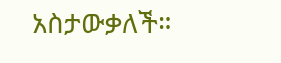አስታውቃለች።